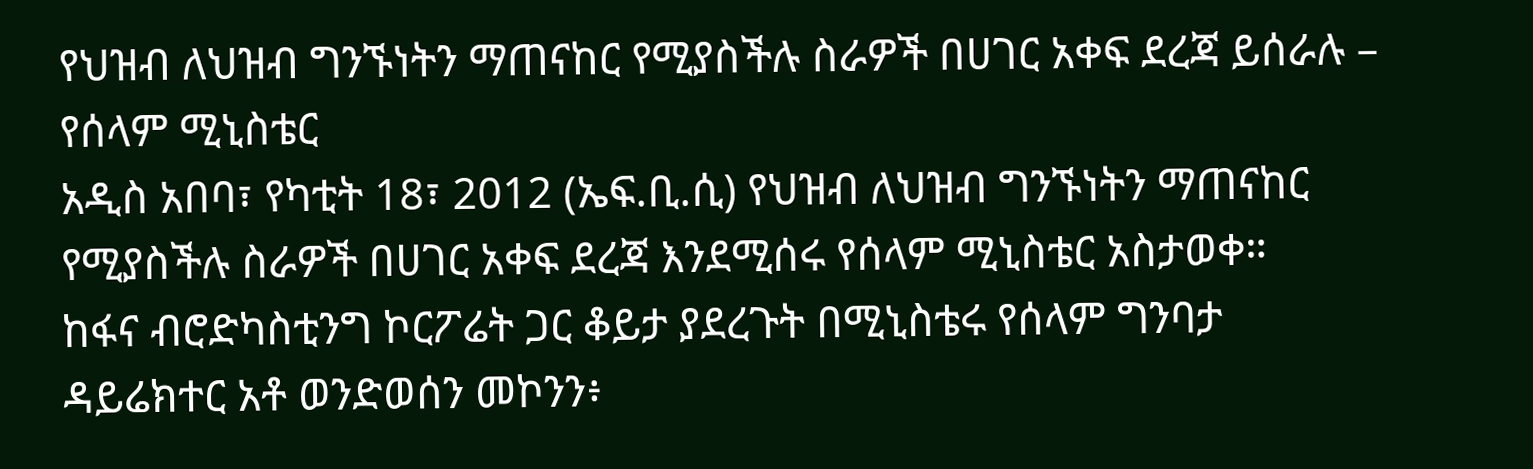የህዝብ ለህዝብ ግንኙነትን ማጠናከር የሚያስችሉ ስራዎች በሀገር አቀፍ ደረጃ ይሰራሉ – የሰላም ሚኒስቴር
አዲስ አበባ፣ የካቲት 18፣ 2012 (ኤፍ.ቢ.ሲ) የህዝብ ለህዝብ ግንኙነትን ማጠናከር የሚያስችሉ ስራዎች በሀገር አቀፍ ደረጃ እንደሚሰሩ የሰላም ሚኒስቴር አስታወቀ።
ከፋና ብሮድካስቲንግ ኮርፖሬት ጋር ቆይታ ያደረጉት በሚኒስቴሩ የሰላም ግንባታ ዳይሬክተር አቶ ወንድወሰን መኮንን፥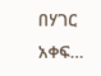በሃገር አቀፍ…